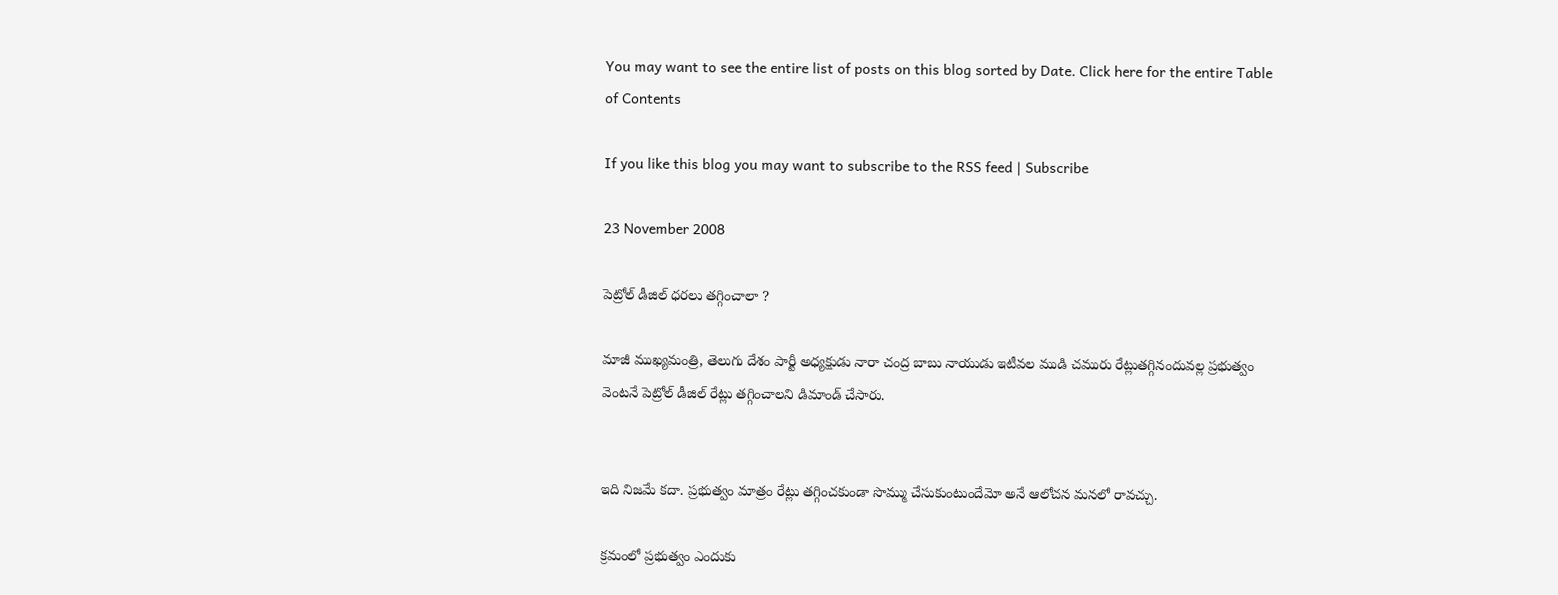You may want to see the entire list of posts on this blog sorted by Date. Click here for the entire Table of Contents

If you like this blog you may want to subscribe to the RSS feed | Subscribe

23 November 2008

పెట్రోల్ డీజిల్ ధరలు తగ్గించాలా ?

మాజీ ముఖ్యమంత్రి, తెలుగు దేశం పార్టీ అధ్యక్షుడు నారా చంద్ర బాబు నాయుడు ఇటీవల ముడి చమురు రేట్లుతగ్గినందువల్ల ప్రభుత్వం వెంటనే పెట్రోల్ డీజిల్ రేట్లు తగ్గించాలని డిమాండ్ చేసారు.


ఇది నిజమే కదా. ప్రభుత్వం మాత్రం రేట్లు తగ్గించకుండా సొమ్ము చేసుకుంటుందేమో అనే ఆలోచన మనలో రావచ్చు.

క్రమంలో ప్రభుత్వం ఎందుకు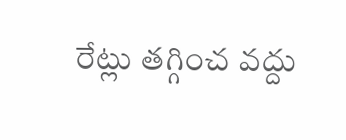రేట్లు తగ్గించ వద్దు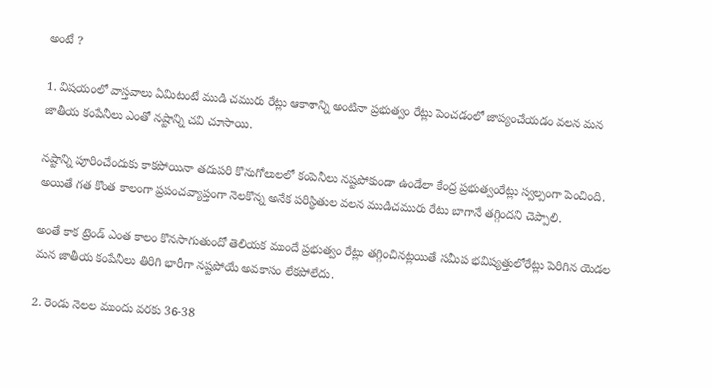అంటే ?

1. విషయంలో వాస్తవాలు ఏమిటంటే ముడి చమురు రేట్లు ఆకాశాన్ని అంటినా ప్రభుత్వం రేట్లు పెంచడంలో జాప్యంచేయడం వలన మన జాతీయ కంపేనీలు ఎంతో నష్టాన్ని చవి చూసాయి.

నష్టాన్ని పూరించేందుకు కాకపోయినా తదుపరి కొనుగోలులలో కంపెనీలు నష్టపోకుండా ఉండేలా కేంద్ర ప్రభుత్వంరేట్లు స్వల్పంగా పెంచింది. అయితే గత కొంత కాలంగా ప్రపంచవ్యాప్తంగా నెలకొన్న అనేక పరిస్థితుల వలన ముడిచమురు రేటు బాగానే తగ్గిందని చెప్పాలి.

అంతే కాక ట్రెండ్ ఎంత కాలం కొనసాగుతుందో తెలియక ముందే ప్రభుత్వం రేట్లు తగ్గించినట్లయితే సమీప భవిష్యత్తులోరేట్లు పెరిగిన యెడల మన జాతీయ కంపేనీలు తిరిగి భారీగా నష్టపోయే అవకాసం లేకపోలేదు.

2. రెండు నెలల ముందు వరకు 36-38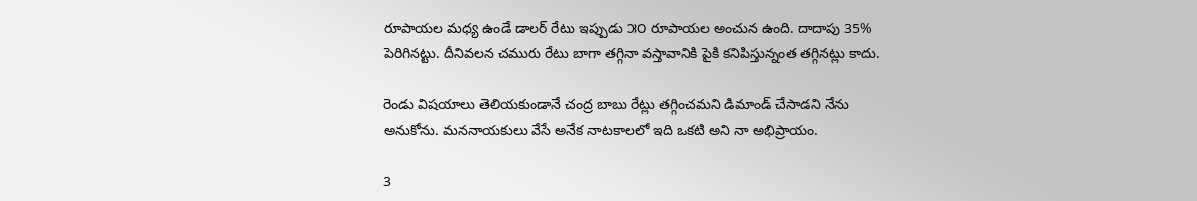రూపాయల మధ్య ఉండే డాలర్ రేటు ఇప్పుడు ౫౦ రూపాయల అంచున ఉంది. దాదాపు 35% పెరిగినట్టు. దీనివలన చమురు రేటు బాగా తగ్గినా వస్తావానికి పైకి కనిపిస్తున్నంత తగ్గినట్లు కాదు.

రెండు విషయాలు తెలియకుండానే చంద్ర బాబు రేట్లు తగ్గించమని డిమాండ్ చేసాడని నేను అనుకోను. మననాయకులు వేసే అనేక నాటకాలలో ఇది ఒకటి అని నా అభిప్రాయం.

3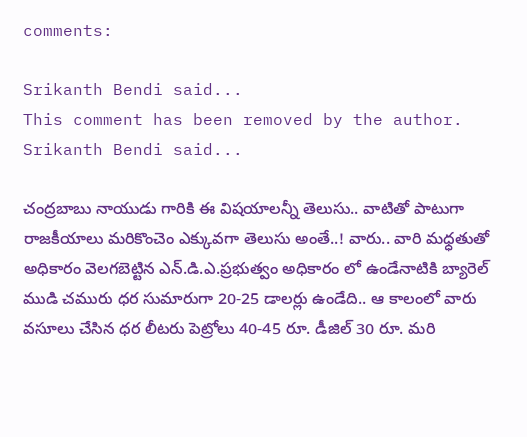comments:

Srikanth Bendi said...
This comment has been removed by the author.
Srikanth Bendi said...

చంద్రబాబు నాయుడు గారికి ఈ విషయాలన్నీ తెలుసు.. వాటితో పాటుగా రాజకీయాలు మరికొంచెం ఎక్కువగా తెలుసు అంతే..! వారు.. వారి మధ్ధతుతో అధికారం వెలగబెట్టిన ఎన్.డి.ఎ.ప్రభుత్వం అధికారం లో ఉండేనాటికి బ్యారెల్ ముడి చమురు ధర సుమారుగా 20-25 డాలర్లు ఉండేది.. ఆ కాలంలో వారు వసూలు చేసిన ధర లీటరు పెట్రోలు 40-45 రూ. డీజిల్ 30 రూ. మరి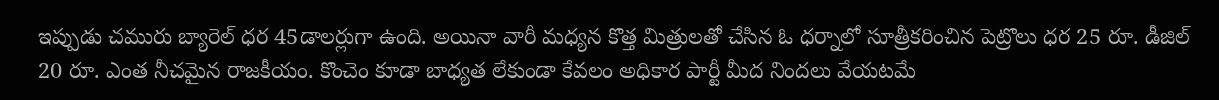ఇప్పుడు చమురు బ్యారెల్ ధర 45డాలర్లుగా ఉంది. అయినా వారీ మధ్యన కొత్త మిత్రులతో చేసిన ఓ ధర్నాలో సూత్రీకరించిన పెట్రొలు ధర 25 రూ. డీజిల్ 20 రూ. ఎంత నీచమైన రాజకీయం. కొంచెం కూడా బాధ్యత లేకుండా కేవలం అధికార పార్టీ మీద నిందలు వేయటమే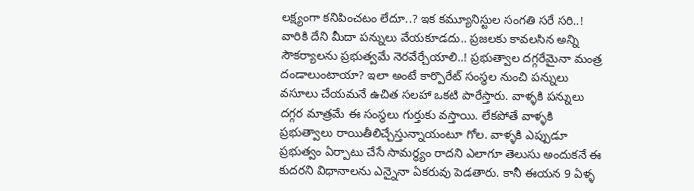లక్ష్యంగా కనిపించటం లేదూ..? ఇక కమ్యూనిస్టుల సంగతి సరే సరి..! వారికి దేని మీదా పన్నులు వేయకూడదు.. ప్రజలకు కావలసిన అన్ని సౌకర్యాలను ప్రభుత్వమే నెరవేర్చేయాలి..! ప్రభుత్వాల దగ్గరేమైనా మంత్ర దండాలుంటాయా? ఇలా అంటే కార్పొరేట్ సంస్థల నుంచి పన్నులు వసూలు చేయమనే ఉచిత సలహా ఒకటి పారేస్తారు. వాళ్ళకి పన్నులు దగ్గర మాత్రమే ఈ సంస్థలు గుర్తుకు వస్తాయి. లేకపోతే వాళ్ళకి ప్రభుత్వాలు రాయితీలిచ్చేస్తున్నాయంటూ గోల. వాళ్ళకి ఎప్పుడూ ప్రభుత్వం ఏర్పాటు చేసే సామర్ధ్యం రాదని ఎలాగూ తెలుసు అందుకనే ఈ కుదరని విధానాలను ఎన్నైనా ఏకరువు పెడతారు. కానీ ఈయన 9 ఏళ్ళ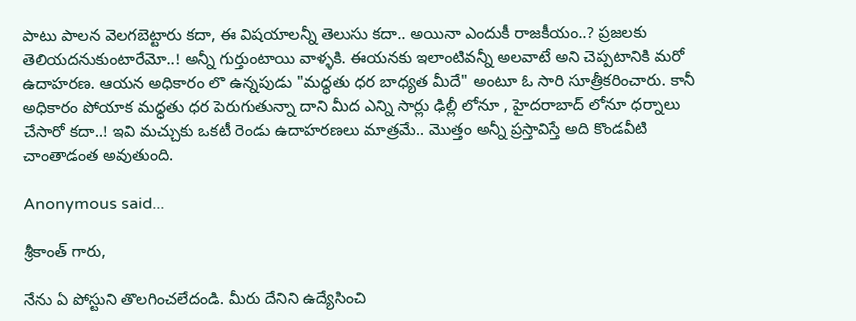పాటు పాలన వెలగబెట్టారు కదా, ఈ విషయాలన్నీ తెలుసు కదా.. అయినా ఎందుకీ రాజకీయం..? ప్రజలకు తెలియదనుకుంటారేమో..! అన్నీ గుర్తుంటాయి వాళ్ళకి. ఈయనకు ఇలాంటివన్నీ అలవాటే అని చెప్పటానికి మరో ఉదాహరణ. ఆయన అధికారం లొ ఉన్నపుడు "మధ్ధతు ధర బాధ్యత మీదే" అంటూ ఓ సారి సూత్రీకరించారు. కానీ అధికారం పోయాక మధ్ధతు ధర పెరుగుతున్నా దాని మీద ఎన్ని సార్లు ఢిల్లీ లోనూ , హైదరాబాద్ లోనూ ధర్నాలు చేసారో కదా..! ఇవి మచ్చుకు ఒకటీ రెండు ఉదాహరణలు మాత్రమే.. మొత్తం అన్నీ ప్రస్తావిస్తే అది కొండవీటి చాంతాడంత అవుతుంది.

Anonymous said...

శ్రీకాంత్ గారు,

నేను ఏ పోస్టుని తొలగించలేదండి. మీరు దేనిని ఉద్యేసించి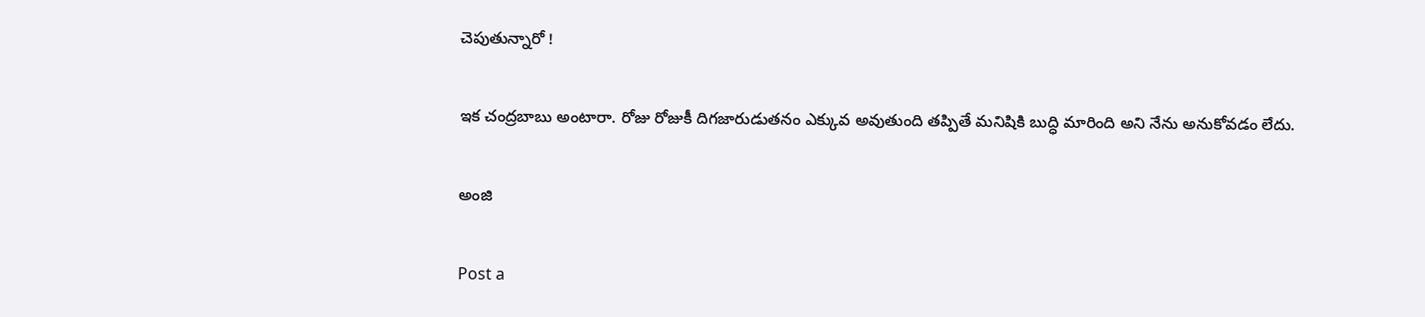చెపుతున్నారో !

ఇక చంద్రబాబు అంటారా. రోజు రోజుకీ దిగజారుడుతనం ఎక్కువ అవుతుంది తప్పితే మనిషికి బుద్ధి మారింది అని నేను అనుకోవడం లేదు.

అంజి

Post a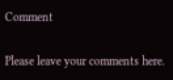Comment

Please leave your comments here.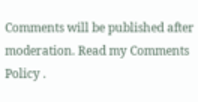Comments will be published after moderation. Read my Comments Policy .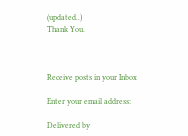(updated..)
Thank You.



Receive posts in your Inbox

Enter your email address:

Delivered by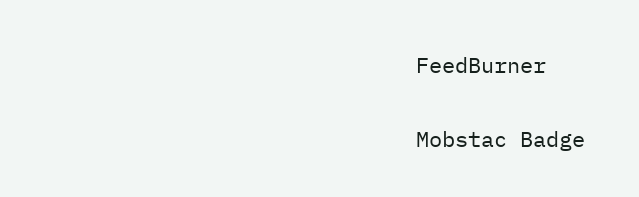FeedBurner

Mobstac Badge